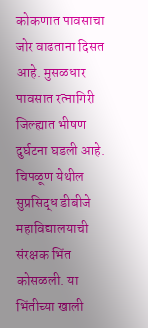कोकणात पावसाचा जोर वाढताना दिसत आहे. मुसळधार पावसात रत्नागिरी जिल्ह्यात भीषण दुर्घटना घडली आहे. चिपळूण येथील सुप्रसिद्ध डीबीजे महाविद्यालयाची संरक्षक भिंत कोसळली. या भिंतीच्या खाली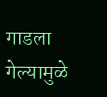गाडला गेल्यामुळे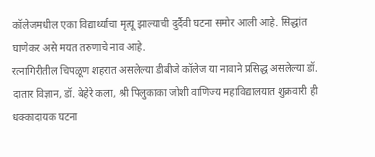कॉलेजमधील एका विद्यार्थ्याचा मृत्यू झाल्याची दुर्दैवी घटना समोर आली आहे. सिद्धांत घाणेकर असे मयत तरुणाचे नाव आहे.
रत्नागिरीतील चिपळूण शहरात असलेल्या डीबीजे कॉलेज या नावाने प्रसिद्ध असलेल्या डॉ. दातार विज्ञान, डॉ. बेहेरे कला, श्री पिलुकाका जोशी वाणिज्य महाविद्यालयात शुक्रवारी ही धक्कादायक घटना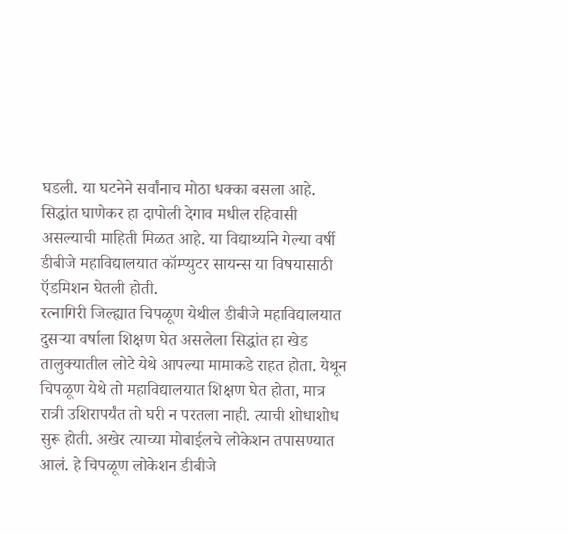घडली. या घटनेने सर्वांनाच मोठा धक्का बसला आहे.
सिद्धांत घाणेकर हा दापोली देगाव मधील रहिवासी असल्याची माहिती मिळत आहे. या विद्यार्थ्याने गेल्या वर्षी डीबीजे महाविद्यालयात कॉम्प्युटर सायन्स या विषयासाठी ऍडमिशन घेतली होती.
रत्नागिरी जिल्ह्यात चिपळूण येथील डीबीजे महाविद्यालयात दुसऱ्या वर्षाला शिक्षण घेत असलेला सिद्धांत हा खेड तालुक्यातील लोटे येथे आपल्या मामाकडे राहत होता. येथून चिपळूण येथे तो महाविद्यालयात शिक्षण घेत होता, मात्र रात्री उशिरापर्यंत तो घरी न परतला नाही. त्याची शोधाशोध सुरू होती. अखेर त्याच्या मोबाईलचे लोकेशन तपासण्यात आलं. हे चिपळूण लोकेशन डीबीजे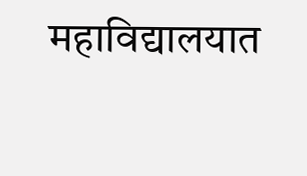महाविद्यालयात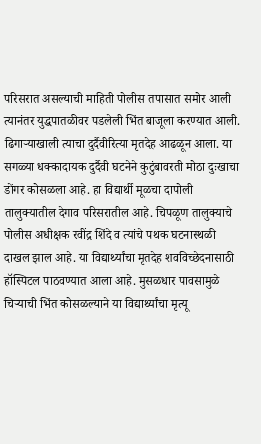परिसरात असल्याची माहिती पोलीस तपासात समोर आली त्यानंतर युद्धपातळीवर पडलेली भिंत बाजूला करण्यात आली. ढिगाऱ्याखाली त्याचा दुर्दैवीरित्या मृतदेह आढळून आला. या सगळ्या धक्कादायक दुर्दैवी घटनेने कुटुंबावरती मोठा दुःखाचा डोंगर कोसळला आहे. हा विद्यार्थी मूळचा दापोली तालुक्यातील देगाव परिसरातील आहे. चिपळूण तालुक्याचे पोलीस अधीक्षक रवींद्र शिंदे व त्यांचे पथक घटनास्थळी दाखल झाल आहे. या विद्यार्थ्यांचा मृतदेह शवविच्छेदनासाठी हॉस्पिटल पाठवण्यात आला आहे. मुसळधार पावसामुळे चिऱ्याची भिंत कोसळल्याने या विद्यार्थ्यांचा मृत्यू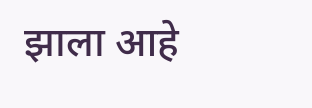झाला आहे